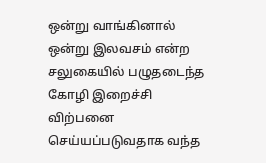ஒன்று வாங்கினால் ஒன்று இலவசம் என்ற சலுகையில் பழுதடைந்த கோழி இறைச்சி விற்பனை செய்யப்படுவதாக வந்த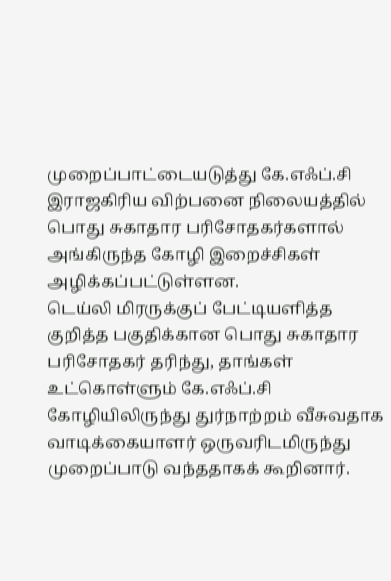முறைப்பாட்டையடுத்து கே.எஃப்.சி இராஜகிரிய விற்பனை நிலையத்தில் பொது சுகாதார பரிசோதகர்களால் அங்கிருந்த கோழி இறைச்சிகள் அழிக்கப்பட்டுள்ளன.
டெய்லி மிரருக்குப் பேட்டியளித்த குறித்த பகுதிக்கான பொது சுகாதார பரிசோதகர் தரிந்து, தாங்கள் உட்கொள்ளும் கே.எஃப்.சி கோழியிலிருந்து துர்நாற்றம் வீசுவதாக வாடிக்கையாளர் ஒருவரிடமிருந்து முறைப்பாடு வந்ததாகக் கூறினார்.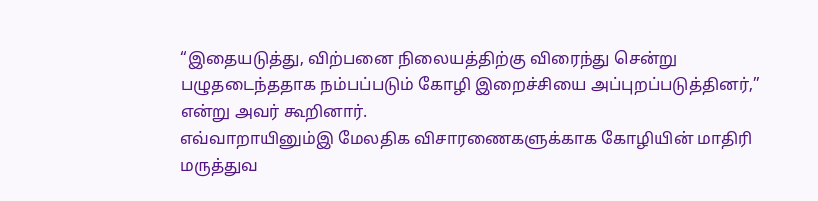“இதையடுத்து, விற்பனை நிலையத்திற்கு விரைந்து சென்று பழுதடைந்ததாக நம்பப்படும் கோழி இறைச்சியை அப்புறப்படுத்தினர்,” என்று அவர் கூறினார்.
எவ்வாறாயினும்இ மேலதிக விசாரணைகளுக்காக கோழியின் மாதிரி மருத்துவ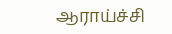ஆராய்ச்சி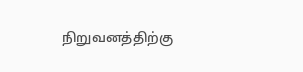நிறுவனத்திற்கு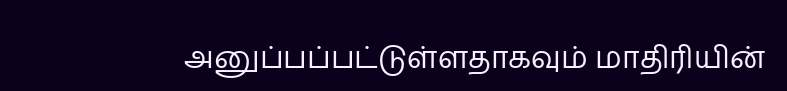அனுப்பப்பட்டுள்ளதாகவும் மாதிரியின்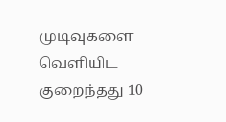முடிவுகளை வெளியிட குறைந்தது 10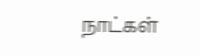நாட்கள்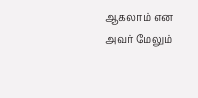ஆகலாம் என அவர் மேலும்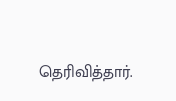தெரிவித்தார்.